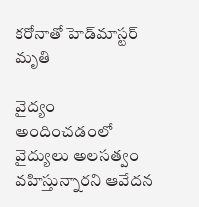కరోనాతో హెడ్‌మాస్టర్ మృతి

వైద్యం అందించడంలో వైద్యులు అలసత్వం వహిస్తున్నారని ఆవేదన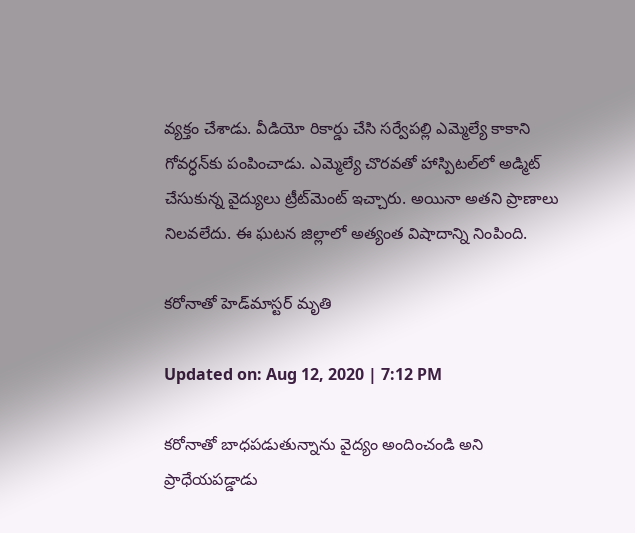వ్యక్తం చేశాడు. వీడియో రికార్డు చేసి సర్వేపల్లి ఎమ్మెల్యే కాకాని గోవర్ధన్‌కు పంపించాడు. ఎమ్మెల్యే చొరవతో హాస్పిటల్‌లో అడ్మిట్ చేసుకున్న వైద్యులు ట్రీట్‌మెంట్ ఇచ్చారు. అయినా అతని ప్రాణాలు నిలవలేదు. ఈ ఘటన జిల్లాలో అత్యంత విషాదాన్ని నింపింది.

కరోనాతో హెడ్‌మాస్టర్ మృతి

Updated on: Aug 12, 2020 | 7:12 PM

కరోనాతో బాధపడుతున్నాను వైద్యం అందించండి అని ప్రాధేయపడ్డాడు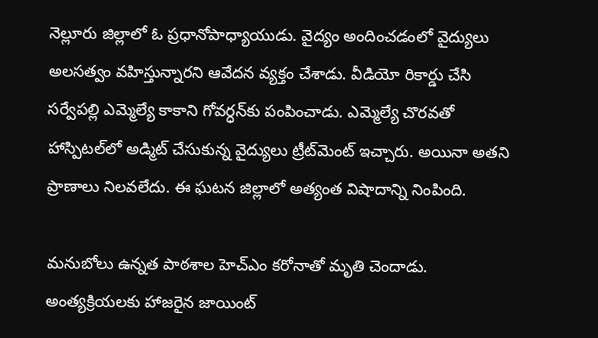నెల్లూరు జిల్లాలో ఓ ప్రధానోపాధ్యాయుడు. వైద్యం అందించడంలో వైద్యులు అలసత్వం వహిస్తున్నారని ఆవేదన వ్యక్తం చేశాడు. వీడియో రికార్డు చేసి సర్వేపల్లి ఎమ్మెల్యే కాకాని గోవర్ధన్‌కు పంపించాడు. ఎమ్మెల్యే చొరవతో హాస్పిటల్‌లో అడ్మిట్ చేసుకున్న వైద్యులు ట్రీట్‌మెంట్ ఇచ్చారు. అయినా అతని ప్రాణాలు నిలవలేదు. ఈ ఘటన జిల్లాలో అత్యంత విషాదాన్ని నింపింది.

మనుబోలు ఉన్నత పాఠశాల హెచ్ఎం కరోనాతో మృతి చెందాడు. అంత్యక్రియలకు హాజరైన జాయింట్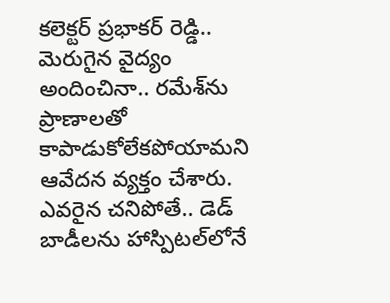కలెక్టర్ ప్రభాకర్ రెడ్డి.. మెరుగైన వైద్యం అందించినా.. రమేశ్‌ను ప్రాణాలతో కాపాడుకోలేకపోయామని ఆవేదన వ్యక్తం చేశారు. ఎవరైన చనిపోతే.. డెడ్‌ బాడీలను హాస్పిటల్‌లోనే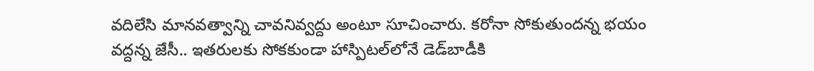వదిలేసి మానవత్వాన్ని చావనివ్వద్దు అంటూ సూచించారు. కరోనా సోకుతుందన్న భయం వద్దన్న జేసీ.. ఇతరులకు సోకకుండా హాస్పిటల్‌లోనే డెడ్‌బాడీకి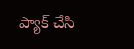ప్యాక్ చేసి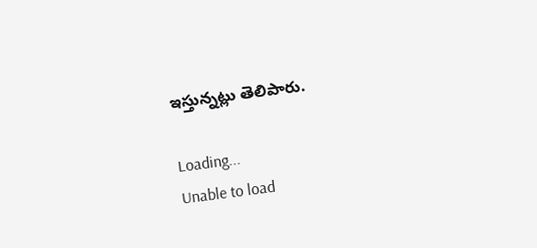ఇస్తున్నట్లు తెలిపారు.

Loading...
Unable to load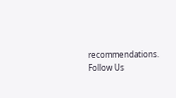recommendations.
Follow Us